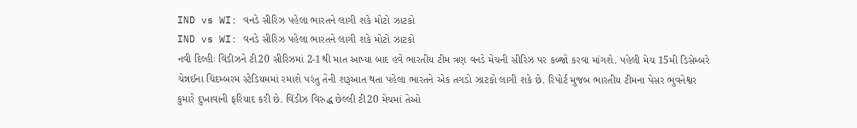IND vs WI: વનડે સીરિઝ પહેલા ભારતને લાગી શકે મોટો ઝાટકો
IND vs WI: વનડે સીરિઝ પહેલા ભારતને લાગી શકે મોટો ઝાટકો
નવી દિલ્હીઃ વિંડીઝને ટી20 સીરિઝમાં 2-1થી માત આપ્યા બાદ હવે ભારતીય ટીમ ત્રણ વનડે મેચની સીરિઝ પર કબ્જો કરવા માંગશે. પહેલી મેચ 15મી ડિસેમ્બરે ચેન્નઈના ચિદમ્બરમ સ્ટેડિયમમાં રમાશે પરંતુ તેની શરૂઆત થતા પહેલા ભારતને એક તગડો ઝાટકો લાગી શકે છે. રિપોર્ટ મુજબ ભારતીય ટીમના પેસર ભુવનેશ્વર કુમારે દુખાવાની ફરિયાદ કરી છે. વિંડીઝ વિરુદ્ધ છેલ્લી ટી20 મેચમાં તેઓ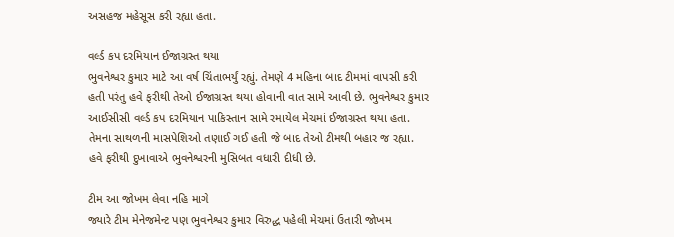અસહજ મહેસૂસ કરી રહ્યા હતા.

વર્લ્ડ કપ દરમિયાન ઈજાગ્રસ્ત થયા
ભુવનેશ્વર કુમાર માટે આ વર્ષ ચિંતાભર્યું રહ્યું. તેમણે 4 મહિના બાદ ટીમમાં વાપસી કરી હતી પરંતુ હવે ફરીથી તેઓ ઈજાગ્રસ્ત થયા હોવાની વાત સામે આવી છે. ભુવનેશ્વર કુમાર આઈસીસી વર્લ્ડ કપ દરમિયાન પાકિસ્તાન સામે રમાયેલ મેચમાં ઈજાગ્રસ્ત થયા હતા. તેમના સાથળની માસપેશિઓ તણાઈ ગઈ હતી જે બાદ તેઓ ટીમથી બહાર જ રહ્યા. હવે ફરીથી દુખાવાએ ભુવનેશ્વરની મુસિબત વધારી દીધી છે.

ટીમ આ જોખમ લેવા નહિ માગે
જ્યારે ટીમ મેનેજમેન્ટ પણ ભુવનેશ્વર કુમાર વિરુદ્ધ પહેલી મેચમાં ઉતારી જોખમ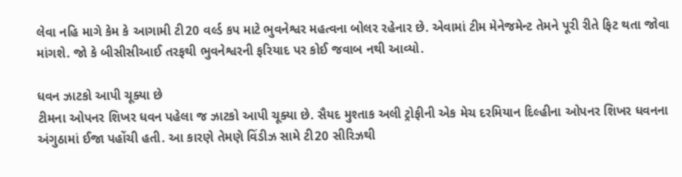લેવા નહિ માગે કેમ કે આગામી ટી20 વર્લ્ડ કપ માટે ભુવનેશ્વર મહત્વના બોલર રહેનાર છે. એવામાં ટીમ મેનેજમેન્ટ તેમને પૂરી રીતે ફિટ થતા જોવા માંગશે. જો કે બીસીસીઆઈ તરફથી ભુવનેશ્વરની ફરિયાદ પર કોઈ જવાબ નથી આવ્યો.

ધવન ઝાટકો આપી ચૂક્યા છે
ટીમના ઓપનર શિખર ધવન પહેલા જ ઝાટકો આપી ચૂક્યા છે. સૈયદ મુશ્તાક અલી ટ્રોફીની એક મેચ દરમિયાન દિલ્હીના ઓપનર શિખર ધવનના અંગુઠામાં ઈજા પહોંચી હતી. આ કારણે તેમણે વિંડીઝ સામે ટી20 સીરિઝથી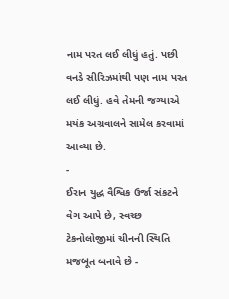નામ પરત લઈ લીધું હતું. પછી વનડે સીરિઝમાંથી પણ નામ પરત લઈ લીધું. હવે તેમની જગ્યાએ મયંક અગ્રવાલને સામેલ કરવામાં આવ્યા છે.
-
ઈરાન યુદ્ધ વૈશ્વિક ઉર્જા સંકટને વેગ આપે છે, સ્વચ્છ ટેકનોલોજીમાં ચીનની સ્થિતિ મજબૂત બનાવે છે -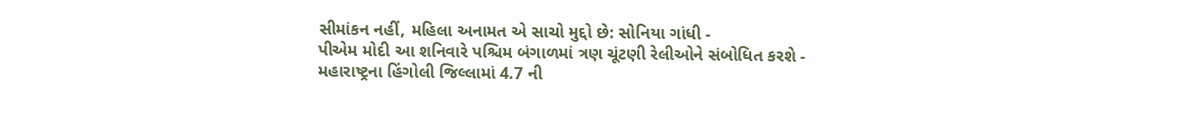સીમાંકન નહીં, મહિલા અનામત એ સાચો મુદ્દો છે: સોનિયા ગાંધી -
પીએમ મોદી આ શનિવારે પશ્ચિમ બંગાળમાં ત્રણ ચૂંટણી રેલીઓને સંબોધિત કરશે -
મહારાષ્ટ્રના હિંગોલી જિલ્લામાં 4.7 ની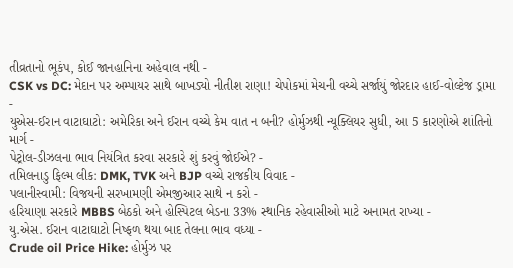તીવ્રતાનો ભૂકંપ, કોઈ જાનહાનિના અહેવાલ નથી -
CSK vs DC: મેદાન પર અમ્પાયર સાથે બાખડ્યો નીતીશ રાણા! ચેપોકમાં મેચની વચ્ચે સર્જાયું જોરદાર હાઈ-વોલ્ટેજ ડ્રામા -
યુએસ-ઈરાન વાટાઘાટો: અમેરિકા અને ઈરાન વચ્ચે કેમ વાત ન બની? હોર્મુઝથી ન્યૂક્લિયર સુધી, આ 5 કારણોએ શાંતિનો માર્ગ -
પેટ્રોલ-ડીઝલના ભાવ નિયંત્રિત કરવા સરકારે શું કરવું જોઈએ? -
તમિલનાડુ ફિલ્મ લીક: DMK, TVK અને BJP વચ્ચે રાજકીય વિવાદ -
પલાનીસ્વામી: વિજયની સરખામણી એમજીઆર સાથે ન કરો -
હરિયાણા સરકારે MBBS બેઠકો અને હોસ્પિટલ બેડના 33% સ્થાનિક રહેવાસીઓ માટે અનામત રાખ્યા -
યુ.એસ. ઈરાન વાટાઘાટો નિષ્ફળ થયા બાદ તેલના ભાવ વધ્યા -
Crude oil Price Hike: હોર્મુઝ પર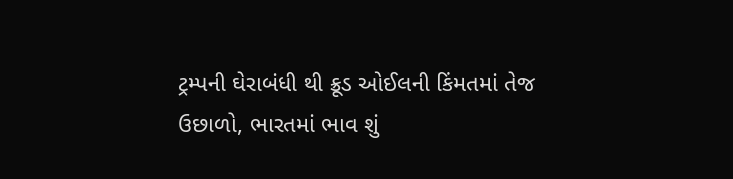ટ્રમ્પની ઘેરાબંધી થી ક્રૂડ ઓઈલની કિંમતમાં તેજ ઉછાળો, ભારતમાં ભાવ શું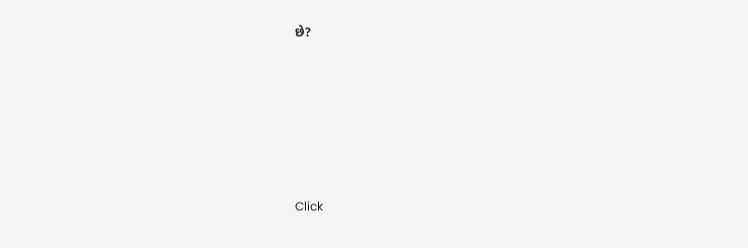છે?









Click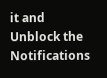it and Unblock the Notifications